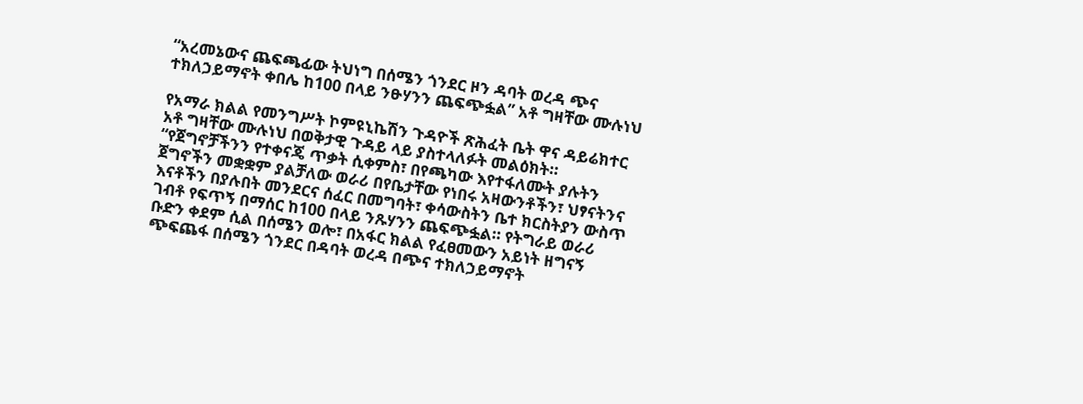“አረመኔውና ጨፍጫፊው ትህነግ በሰሜን ጎንደር ዞን ዳባት ወረዳ ጭና ተክለኃይማኖት ቀበሌ ከ100 በላይ ንፁሃንን ጨፍጭፏል” አቶ ግዛቸው ሙሉነህ

የአማራ ክልል የመንግሥት ኮምዩኒኬሽን ጉዳዮች ጽሕፈት ቤት ዋና ዳይሬክተር አቶ ግዛቸው ሙሉነህ በወቅታዊ ጉዳይ ላይ ያስተላለፉት መልዕክት።
“የጀግኖቻችንን የተቀናጄ ጥቃት ሲቀምስ፣ በየጫካው እየተፋለሙት ያሉትን ጀግኖችን መቋቋም ያልቻለው ወራሪ በየቤታቸው የነበሩ አዛውንቶችን፣ ህፃናትንና እናቶችን በያሉበት መንደርና ሰፈር በመግባት፣ ቀሳውስትን ቤተ ክርስትያን ውስጥ ገብቶ የፍጥኝ በማሰር ከ100 በላይ ንጹሃንን ጨፍጭፏል። የትግራይ ወራሪ ቡድን ቀደም ሲል በሰሜን ወሎ፣ በአፋር ክልል የፈፀመውን አይነት ዘግናኝ ጭፍጨፋ በሰሜን ጎንደር በዳባት ወረዳ በጭና ተክለኃይማኖት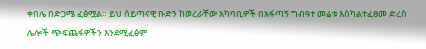ቀበሌ በድጋሜ ፈፅሟል። ይህ ሰይጣናዊ ቡድን ከወረራቸው አካባቢዎች በአፋጣኝ ግብዓተ መሬቱ እስካልተፈፀመ ድረስ ሌሎች ጭፍጨፋዎችን እንደሚፈፅም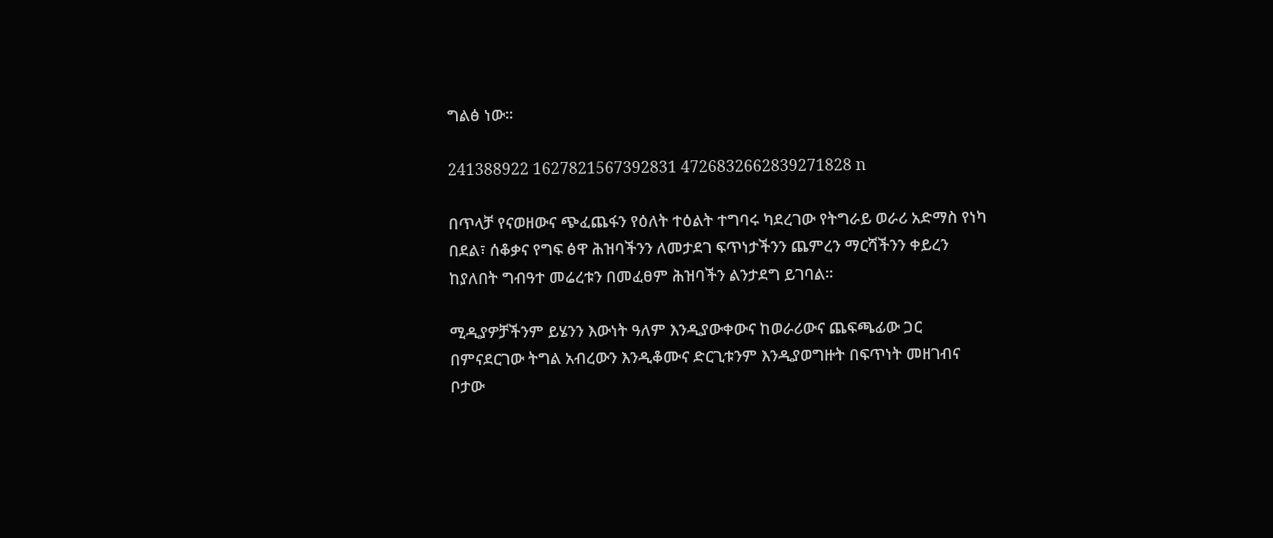ግልፅ ነው።

241388922 1627821567392831 4726832662839271828 n

በጥላቻ የናወዘውና ጭፈጨፋን የዕለት ተዕልት ተግባሩ ካደረገው የትግራይ ወራሪ አድማስ የነካ በደል፣ ሰቆቃና የግፍ ፅዋ ሕዝባችንን ለመታደገ ፍጥነታችንን ጨምረን ማርሻችንን ቀይረን ከያለበት ግብዓተ መሬረቱን በመፈፀም ሕዝባችን ልንታደግ ይገባል።

ሚዲያዎቻችንም ይሄንን እውነት ዓለም እንዲያውቀውና ከወራሪውና ጨፍጫፊው ጋር በምናደርገው ትግል አብረውን እንዲቆሙና ድርጊቱንም እንዲያወግዙት በፍጥነት መዘገብና ቦታው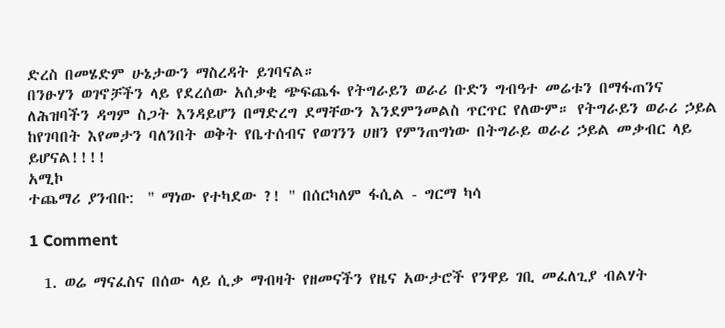ድረስ በመሄድም ሁኔታውን ማስረዳት ይገባናል።
በንፁሃን ወገኖቻችን ላይ የደረሰው አሰቃቂ ጭፍጨፋ የትግራይን ወራሪ ቡድን ግብዓተ መሬቱን በማፋጠንና ለሕዝባችን ዳግም ስጋት እንዳይሆን በማድረግ ደማቸውን እንደምንመልስ ጥርጥር የለውም። የትግራይን ወራሪ ኃይል ከየገባበት እየመታን ባለንበት ወቅት የቤተሰብና የወገንን ሀዘን የምንጠግነው በትግራይ ወራሪ ኃይል መቃብር ላይ ይሆናል!!!!
አሚኮ
ተጨማሪ ያንብቡ:  " ማነው የተካደው ?! " በሰርካለም ፋሲል - ግርማ ካሳ

1 Comment

  1. ወሬ ማናፈስና በሰው ላይ ሲቃ ማብዛት የዘመናችን የዜና አውታሮች የንዋይ ገቢ መፈለጊያ ብልሃት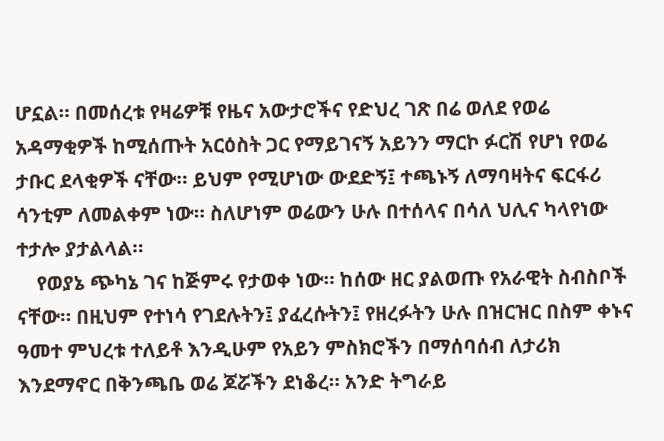ሆኗል። በመሰረቱ የዛሬዎቹ የዜና አውታሮችና የድህረ ገጽ በሬ ወለደ የወሬ አዳማቂዎች ከሚሰጡት አርዕስት ጋር የማይገናኝ አይንን ማርኮ ፉርሽ የሆነ የወሬ ታቡር ደላቂዎች ናቸው። ይህም የሚሆነው ውደድኝ፤ ተጫኑኝ ለማባዛትና ፍርፋሪ ሳንቲም ለመልቀም ነው። ስለሆነም ወሬውን ሁሉ በተሰላና በሳለ ህሊና ካላየነው ተታሎ ያታልላል።
    የወያኔ ጭካኔ ገና ከጅምሩ የታወቀ ነው። ከሰው ዘር ያልወጡ የአራዊት ስብስቦች ናቸው። በዚህም የተነሳ የገደሉትን፤ ያፈረሱትን፤ የዘረፉትን ሁሉ በዝርዝር በስም ቀኑና ዓመተ ምህረቱ ተለይቶ እንዲሁም የአይን ምስክሮችን በማሰባሰብ ለታሪክ እንደማኖር በቅንጫቤ ወሬ ጆሯችን ደነቆረ። አንድ ትግራይ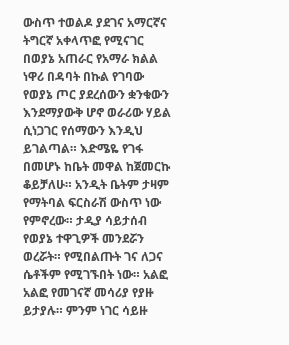ውስጥ ተወልዶ ያደገና አማርኛና ትግርኛ አቀላጥፎ የሚናገር በወያኔ አጠራር የአማራ ክልል ነዋሪ በዳባት በኩል የገባው የወያኔ ጦር ያደረሰውን ቋንቁውን እንደማያውቅ ሆኖ ወራሪው ሃይል ሲነጋገር የሰማውን እንዲህ ይገልጣል። እድሜዬ የገፋ በመሆኑ ከቤት መዋል ከጀመርኩ ቆይቻለሁ። አንዲት ቤትም ታዛም የማትባል ፍርስራሽ ውስጥ ነው የምኖረው። ታዲያ ሳይታሰብ የወያኔ ተዋጊዎች መንደሯን ወረሯት። የሚበልጡት ገና ለጋና ሴቶችም የሚገኙበት ነው። አልፎ አልፎ የመገናኛ መሳሪያ የያዙ ይታያሉ። ምንም ነገር ሳይዙ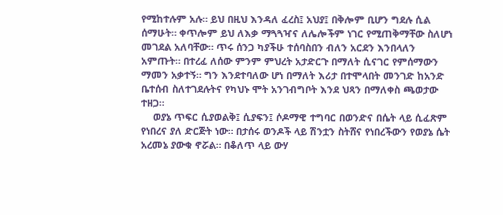የሚከተሉም አሉ። ይህ በዚህ እንዳለ ፈረስ፤ አህያ፤ በቅሎም ቢሆን ግደሉ ሲል ሰማሁት። ቀጥሎም ይህ ለእቃ ማጓጓዣና ለሌሎችም ነገር የሚጠቅማቸው ስለሆነ መገደል አለባቸው። ጥሩ ሰንጋ ካያችሁ ተሰባስበን ብለን አርደን እንበላለን አምጡት። በተረፈ ለሰው ምንም ምህረት አታድርጉ በማለት ሲናገር የምሰማውን ማመን አቃተኝ። ግን እንደተባለው ሆነ በማለት እሪታ በተሞላበት መንገድ ከአንድ ቤተሰብ ስለተገደሉትና የካህኑ ሞት አንገብግቦት እንደ ህጻን በማለቀስ ጫወታው ተዘጋ።
    ወያኔ ጥፍር ሲያወልቅ፤ ሲያፍን፤ ሶዶማዊ ተግባር በወንድና በሴት ላይ ሲፈጽም የነበረና ያለ ድርጅት ነው። በታሰሩ ወንዶች ላይ ሽንቷን ስትሸና የነበረችውን የወያኔ ሴት አረመኔ ያውቁ ኖሯል። በቆለጥ ላይ ውሃ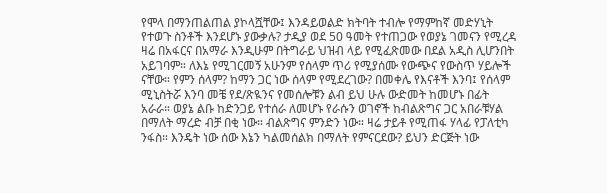የሞላ በማንጠልጠል ያኮላሿቸው፤ እንዳይወልድ ክትባት ተብሎ የማምከኛ መድሃኒት የተወጉ ስንቶች እንደሆኑ ያውቃሉ? ታዲያ ወደ 50 ዓመት የተጠጋው የወያኔ ገመናን የሚረዳ ዛሬ በአፋርና በአማራ እንዲሁም በትግራይ ህዝብ ላይ የሚፈጽመው በደል አዲስ ሊሆንበት አይገባም። ለእኔ የሚገርመኝ አሁንም የሰላም ጥሪ የሚያሰሙ የውጭና የውስጥ ሃይሎች ናቸው። የምን ሰላም? ከማን ጋር ነው ሰላም የሚደረገው? በመቀሌ የእናቶች እንባ፤ የሰላም ሚኒስትሯ እንባ መቼ የደ/ጽዪንና የመሰሎቹን ልብ ይህ ሁሉ ውድመት ከመሆኑ በፊት አራራ። ወያኔ ልቡ ከድንጋይ የተሰራ ለመሆኑ የራሱን ወገኖች ከብልጽግና ጋር አበራቹሃል በማለት ማረድ ብቻ በቂ ነው። ብልጽግና ምንድን ነው። ዛሬ ታይቶ የሚጠፋ ሃላፊ የፓለቲካ ንፋስ። እንዴት ነው ሰው እኔን ካልመሰልክ በማለት የምናርደው? ይህን ድርጅት ነው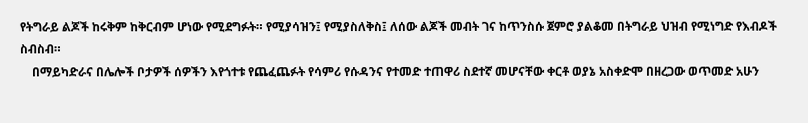የትግራይ ልጆች ከሩቅም ከቅርብም ሆነው የሚደግፉት። የሚያሳዝን፤ የሚያስለቅስ፤ ለሰው ልጆች መብት ገና ከጥንስሱ ጀምሮ ያልቆመ በትግራይ ህዝብ የሚነግድ የእብዶች ስብስብ።
    በማይካድራና በሌሎች ቦታዎች ሰዎችን እየጎተቱ የጨፈጨፉት የሳምሪ የሱዳንና የተመድ ተጠዋሪ ስደተኛ መሆናቸው ቀርቶ ወያኔ አስቀድሞ በዘረጋው ወጥመድ አሁን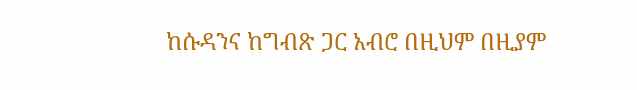ከሱዳንና ከግብጽ ጋር አብሮ በዚህም በዚያም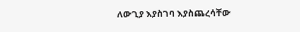ለውጊያ እያስገባ እያስጨረሳቸው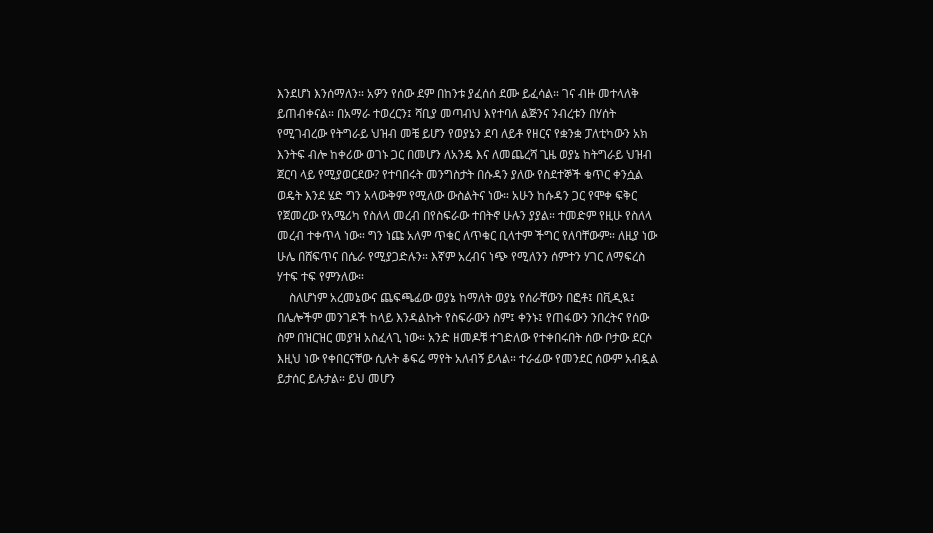እንደሆነ እንሰማለን። አዎን የሰው ደም በከንቱ ያፈሰሰ ደሙ ይፈሳል። ገና ብዙ መተላለቅ ይጠብቀናል። በአማራ ተወረርን፤ ሻቢያ መጣብህ እየተባለ ልጅንና ንብረቱን በሃሰት የሚገብረው የትግራይ ህዝብ መቼ ይሆን የወያኔን ደባ ለይቶ የዘርና የቋንቋ ፓለቲካውን አክ እንትፍ ብሎ ከቀሪው ወገኑ ጋር በመሆን ለአንዴ እና ለመጨረሻ ጊዜ ወያኔ ከትግራይ ህዝብ ጀርባ ላይ የሚያወርደው? የተባበሩት መንግስታት በሱዳን ያለው የስደተኞች ቁጥር ቀንሷል ወዴት እንደ ሄድ ግን አላውቅም የሚለው ውስልትና ነው። አሁን ከሱዳን ጋር የሞቀ ፍቅር የጀመረው የአሜሪካ የስለላ መረብ በየስፍራው ተበትኖ ሁሉን ያያል። ተመድም የዚሁ የስለላ መረብ ተቀጥላ ነው። ግን ነጩ አለም ጥቁር ለጥቁር ቢላተም ችግር የለባቸውም። ለዚያ ነው ሁሌ በሸፍጥና በሴራ የሚያጋድሉን። እኛም አረብና ነጭ የሚለንን ሰምተን ሃገር ለማፍረስ ሃተፍ ተፍ የምንለው።
    ስለሆነም አረመኔውና ጨፍጫፊው ወያኔ ከማለት ወያኔ የሰራቸውን በፎቶ፤ በቪዲዪ፤ በሌሎችም መንገዶች ከላይ እንዳልኩት የስፍራውን ስም፤ ቀንኑ፤ የጠፋውን ንበረትና የሰው ስም በዝርዝር መያዝ አስፈላጊ ነው። አንድ ዘመዶቹ ተገድለው የተቀበሩበት ሰው ቦታው ደርሶ እዚህ ነው የቀበርናቸው ሲሉት ቆፍሬ ማየት አለብኝ ይላል። ተራፊው የመንደር ሰውም አብዷል ይታሰር ይሉታል። ይህ መሆን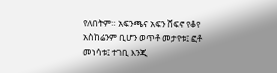የለበትም። አፍንጫና አፍን ሸፍኖ የቆየ አስከሬንም ቢሆን ወጥቶ መታየቱ፤ ፎቶ መነሳቱ፤ ተገቢ እንጂ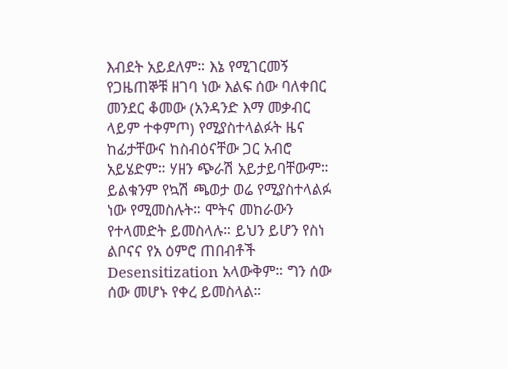እብደት አይደለም። እኔ የሚገርመኝ የጋዜጠኞቹ ዘገባ ነው እልፍ ሰው ባለቀበር መንደር ቆመው (አንዳንድ እማ መቃብር ላይም ተቀምጦ) የሚያስተላልፉት ዜና ከፊታቸውና ከስብዕናቸው ጋር አብሮ አይሄድም። ሃዘን ጭራሽ አይታይባቸውም። ይልቁንም የኳሽ ጫወታ ወሬ የሚያስተላልፉ ነው የሚመስሉት። ሞትና መከራውን የተላመድት ይመስላሉ። ይህን ይሆን የስነ ልቦናና የአ ዕምሮ ጠበብቶች Desensitization አላውቅም። ግን ሰው ሰው መሆኑ የቀረ ይመስላል።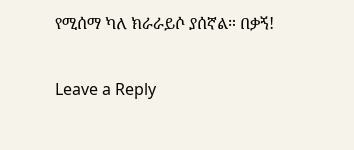የሚሰማ ካለ ክራራይሶ ያሰኛል። በቃኝ!

Leave a Reply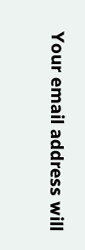Your email address will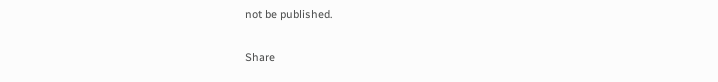not be published.

Share